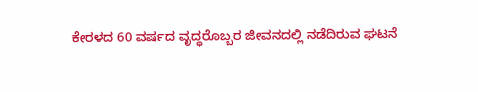ಕೇರಳದ 60 ವರ್ಷದ ವೃದ್ಧರೊಬ್ಬರ ಜೀವನದಲ್ಲಿ ನಡೆದಿರುವ ಘಟನೆ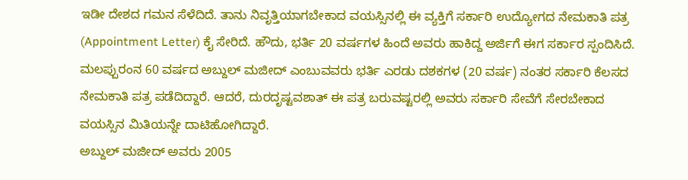ಇಡೀ ದೇಶದ ಗಮನ ಸೆಳೆದಿದೆ. ತಾನು ನಿವೃತ್ತಿಯಾಗಬೇಕಾದ ವಯಸ್ಸಿನಲ್ಲಿ ಈ ವ್ಯಕ್ತಿಗೆ ಸರ್ಕಾರಿ ಉದ್ಯೋಗದ ನೇಮಕಾತಿ ಪತ್ರ (Appointment Letter) ಕೈ ಸೇರಿದೆ. ಹೌದು, ಭರ್ತಿ 20 ವರ್ಷಗಳ ಹಿಂದೆ ಅವರು ಹಾಕಿದ್ದ ಅರ್ಜಿಗೆ ಈಗ ಸರ್ಕಾರ ಸ್ಪಂದಿಸಿದೆ. ಮಲಪ್ಪುರಂನ 60 ವರ್ಷದ ಅಬ್ದುಲ್ ಮಜೀದ್ ಎಂಬುವವರು ಭರ್ತಿ ಎರಡು ದಶಕಗಳ (20 ವರ್ಷ) ನಂತರ ಸರ್ಕಾರಿ ಕೆಲಸದ ನೇಮಕಾತಿ ಪತ್ರ ಪಡೆದಿದ್ದಾರೆ. ಆದರೆ, ದುರದೃಷ್ಟವಶಾತ್ ಈ ಪತ್ರ ಬರುವಷ್ಟರಲ್ಲಿ ಅವರು ಸರ್ಕಾರಿ ಸೇವೆಗೆ ಸೇರಬೇಕಾದ ವಯಸ್ಸಿನ ಮಿತಿಯನ್ನೇ ದಾಟಿಹೋಗಿದ್ದಾರೆ.
ಅಬ್ದುಲ್ ಮಜೀದ್ ಅವರು 2005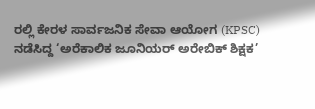ರಲ್ಲಿ ಕೇರಳ ಸಾರ್ವಜನಿಕ ಸೇವಾ ಆಯೋಗ (KPSC) ನಡೆಸಿದ್ದ ‘ಅರೆಕಾಲಿಕ ಜೂನಿಯರ್ ಅರೇಬಿಕ್ ಶಿಕ್ಷಕ’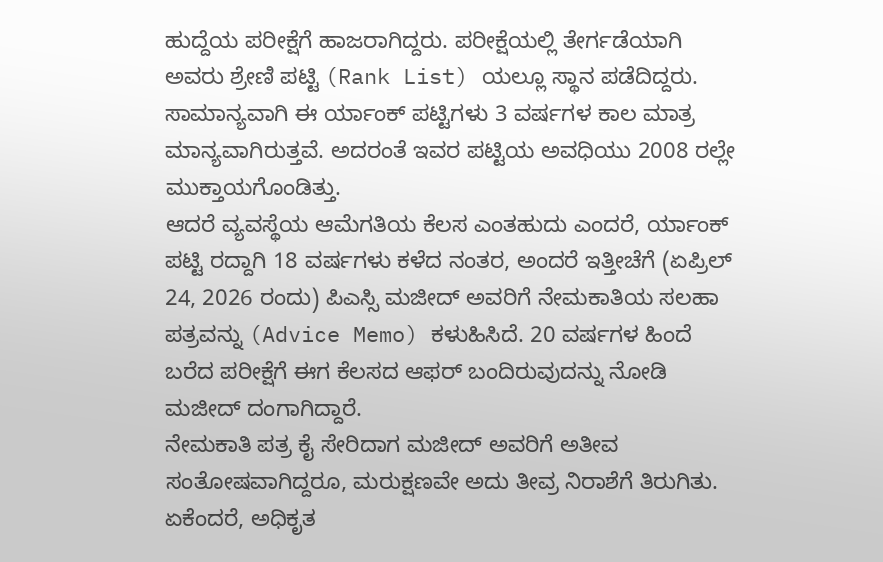ಹುದ್ದೆಯ ಪರೀಕ್ಷೆಗೆ ಹಾಜರಾಗಿದ್ದರು. ಪರೀಕ್ಷೆಯಲ್ಲಿ ತೇರ್ಗಡೆಯಾಗಿ ಅವರು ಶ್ರೇಣಿ ಪಟ್ಟಿ (Rank List) ಯಲ್ಲೂ ಸ್ಥಾನ ಪಡೆದಿದ್ದರು. ಸಾಮಾನ್ಯವಾಗಿ ಈ ರ್ಯಾಂಕ್ ಪಟ್ಟಿಗಳು 3 ವರ್ಷಗಳ ಕಾಲ ಮಾತ್ರ ಮಾನ್ಯವಾಗಿರುತ್ತವೆ. ಅದರಂತೆ ಇವರ ಪಟ್ಟಿಯ ಅವಧಿಯು 2008 ರಲ್ಲೇ ಮುಕ್ತಾಯಗೊಂಡಿತ್ತು.
ಆದರೆ ವ್ಯವಸ್ಥೆಯ ಆಮೆಗತಿಯ ಕೆಲಸ ಎಂತಹುದು ಎಂದರೆ, ರ್ಯಾಂಕ್ ಪಟ್ಟಿ ರದ್ದಾಗಿ 18 ವರ್ಷಗಳು ಕಳೆದ ನಂತರ, ಅಂದರೆ ಇತ್ತೀಚೆಗೆ (ಏಪ್ರಿಲ್ 24, 2026 ರಂದು) ಪಿಎಸ್ಸಿ ಮಜೀದ್ ಅವರಿಗೆ ನೇಮಕಾತಿಯ ಸಲಹಾ ಪತ್ರವನ್ನು (Advice Memo) ಕಳುಹಿಸಿದೆ. 20 ವರ್ಷಗಳ ಹಿಂದೆ ಬರೆದ ಪರೀಕ್ಷೆಗೆ ಈಗ ಕೆಲಸದ ಆಫರ್ ಬಂದಿರುವುದನ್ನು ನೋಡಿ ಮಜೀದ್ ದಂಗಾಗಿದ್ದಾರೆ.
ನೇಮಕಾತಿ ಪತ್ರ ಕೈ ಸೇರಿದಾಗ ಮಜೀದ್ ಅವರಿಗೆ ಅತೀವ ಸಂತೋಷವಾಗಿದ್ದರೂ, ಮರುಕ್ಷಣವೇ ಅದು ತೀವ್ರ ನಿರಾಶೆಗೆ ತಿರುಗಿತು. ಏಕೆಂದರೆ, ಅಧಿಕೃತ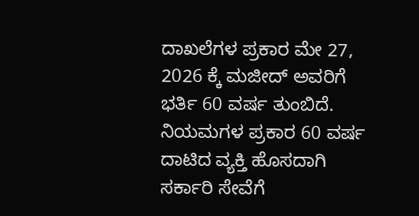ದಾಖಲೆಗಳ ಪ್ರಕಾರ ಮೇ 27, 2026 ಕ್ಕೆ ಮಜೀದ್ ಅವರಿಗೆ ಭರ್ತಿ 60 ವರ್ಷ ತುಂಬಿದೆ. ನಿಯಮಗಳ ಪ್ರಕಾರ 60 ವರ್ಷ ದಾಟಿದ ವ್ಯಕ್ತಿ ಹೊಸದಾಗಿ ಸರ್ಕಾರಿ ಸೇವೆಗೆ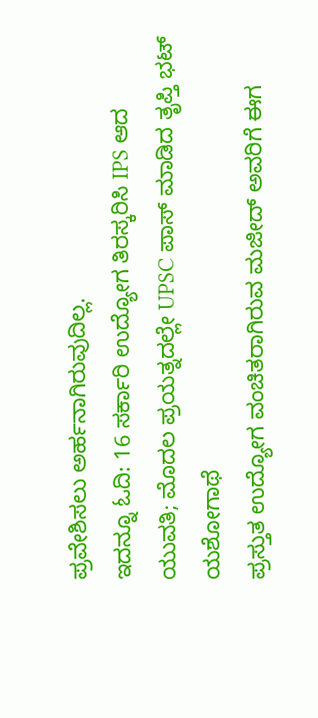ಪ್ರವೇಶಿಸಲು ಅರ್ಹನಾಗಿರುವುದಿಲ್ಲ.
ಇದನ್ನೂ ಓದಿ: 16 ಸರ್ಕಾರಿ ಉದ್ಯೋಗ ತಿರಸ್ಕರಿಸಿ IPS ಆದ ಯುವತಿ; ಮೊದಲ ಪ್ರಯತ್ನದಲ್ಲೇ UPSC ಪಾಸ್ ಮಾಡಿದ ತೃಪ್ತಿ ಭಟ್ ಯಶೋಗಾಥೆ
ಪ್ರಸ್ತುತ ಉದ್ಯೋಗ ವಂಚಿತರಾಗಿರುವ ಮಜೀದ್ ಅವರಿಗೆ ಈಗ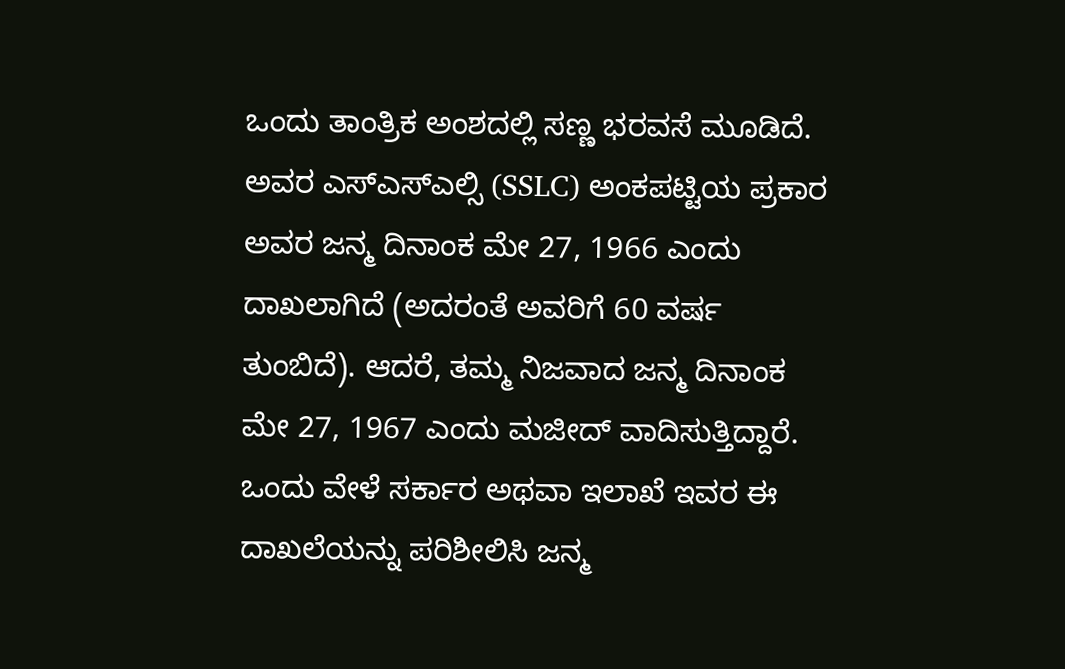ಒಂದು ತಾಂತ್ರಿಕ ಅಂಶದಲ್ಲಿ ಸಣ್ಣ ಭರವಸೆ ಮೂಡಿದೆ. ಅವರ ಎಸ್ಎಸ್ಎಲ್ಸಿ (SSLC) ಅಂಕಪಟ್ಟಿಯ ಪ್ರಕಾರ ಅವರ ಜನ್ಮ ದಿನಾಂಕ ಮೇ 27, 1966 ಎಂದು ದಾಖಲಾಗಿದೆ (ಅದರಂತೆ ಅವರಿಗೆ 60 ವರ್ಷ ತುಂಬಿದೆ). ಆದರೆ, ತಮ್ಮ ನಿಜವಾದ ಜನ್ಮ ದಿನಾಂಕ ಮೇ 27, 1967 ಎಂದು ಮಜೀದ್ ವಾದಿಸುತ್ತಿದ್ದಾರೆ. ಒಂದು ವೇಳೆ ಸರ್ಕಾರ ಅಥವಾ ಇಲಾಖೆ ಇವರ ಈ ದಾಖಲೆಯನ್ನು ಪರಿಶೀಲಿಸಿ ಜನ್ಮ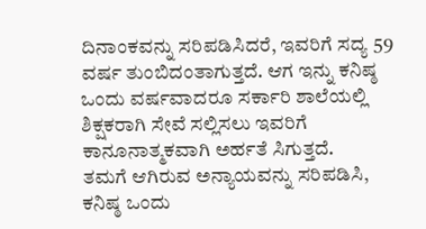ದಿನಾಂಕವನ್ನು ಸರಿಪಡಿಸಿದರೆ, ಇವರಿಗೆ ಸದ್ಯ 59 ವರ್ಷ ತುಂಬಿದಂತಾಗುತ್ತದೆ. ಆಗ ಇನ್ನು ಕನಿಷ್ಠ ಒಂದು ವರ್ಷವಾದರೂ ಸರ್ಕಾರಿ ಶಾಲೆಯಲ್ಲಿ ಶಿಕ್ಷಕರಾಗಿ ಸೇವೆ ಸಲ್ಲಿಸಲು ಇವರಿಗೆ ಕಾನೂನಾತ್ಮಕವಾಗಿ ಅರ್ಹತೆ ಸಿಗುತ್ತದೆ.
ತಮಗೆ ಆಗಿರುವ ಅನ್ಯಾಯವನ್ನು ಸರಿಪಡಿಸಿ, ಕನಿಷ್ಠ ಒಂದು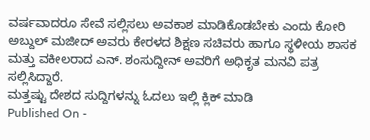ವರ್ಷವಾದರೂ ಸೇವೆ ಸಲ್ಲಿಸಲು ಅವಕಾಶ ಮಾಡಿಕೊಡಬೇಕು ಎಂದು ಕೋರಿ ಅಬ್ದುಲ್ ಮಜೀದ್ ಅವರು ಕೇರಳದ ಶಿಕ್ಷಣ ಸಚಿವರು ಹಾಗೂ ಸ್ಥಳೀಯ ಶಾಸಕ ಮತ್ತು ವಕೀಲರಾದ ಎನ್. ಶಂಸುದ್ದೀನ್ ಅವರಿಗೆ ಅಧಿಕೃತ ಮನವಿ ಪತ್ರ ಸಲ್ಲಿಸಿದ್ದಾರೆ.
ಮತ್ತಷ್ಟು ದೇಶದ ಸುದ್ದಿಗಳನ್ನು ಓದಲು ಇಲ್ಲಿ ಕ್ಲಿಕ್ ಮಾಡಿ
Published On -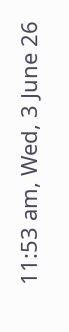11:53 am, Wed, 3 June 26